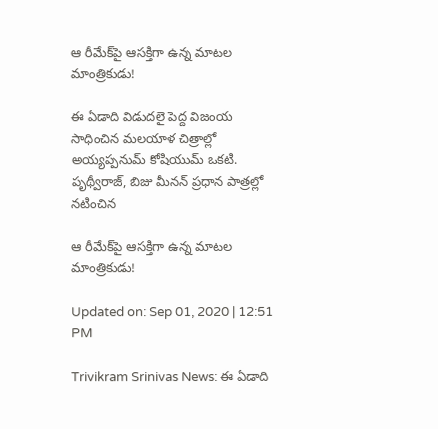ఆ రీమేక్‌పై ఆసక్తిగా ఉన్న మాటల మాంత్రికుడు!

ఈ ఏడాది విడుదలై పెద్ద విజంయ సాధించిన మలయాళ చిత్రాల్లో అయ్యప్పనుమ్‌ కోషియుమ్‌ ఒకటి. పృథ్వీరాజ్‌, బిజు మీనన్ ప్రధాన పాత్రల్లో నటించిన

ఆ రీమేక్‌పై ఆసక్తిగా ఉన్న మాటల మాంత్రికుడు!

Updated on: Sep 01, 2020 | 12:51 PM

Trivikram Srinivas News: ఈ ఏడాది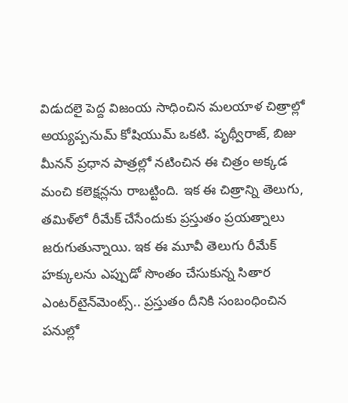విడుదలై పెద్ద విజంయ సాధించిన మలయాళ చిత్రాల్లో అయ్యప్పనుమ్‌ కోషియుమ్‌ ఒకటి. పృథ్వీరాజ్‌, బిజు మీనన్ ప్రధాన పాత్రల్లో నటించిన ఈ చిత్రం అక్కడ మంచి కలెక్షన్లను రాబట్టింది. ఇక ఈ చిత్రాన్ని తెలుగు, తమిళ్‌లో రీమేక్ చేసేందుకు ప్రస్తుతం ప్రయత్నాలు జరుగుతున్నాయి. ఇక ఈ మూవీ తెలుగు రీమేక్ హక్కులను ఎప్పుడో సొంతం చేసుకున్న సితార ఎంటర్‌టైన్‌మెంట్స్‌.. ప్రస్తుతం దీనికి సంబంధించిన పనుల్లో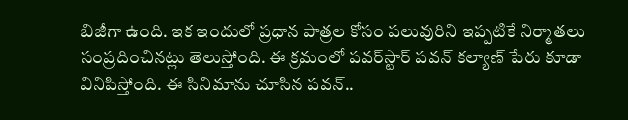బిజీగా ఉంది. ఇక ఇందులో ప్రధాన పాత్రల కోసం పలువురిని ఇప్పటికే నిర్మాతలు సంప్రదించినట్లు తెలుస్తోంది. ఈ క్రమంలో పవర్‌స్టార్ పవన్ కల్యాణ్ పేరు కూడా వినిపిస్తోంది. ఈ సినిమాను చూసిన పవన్‌..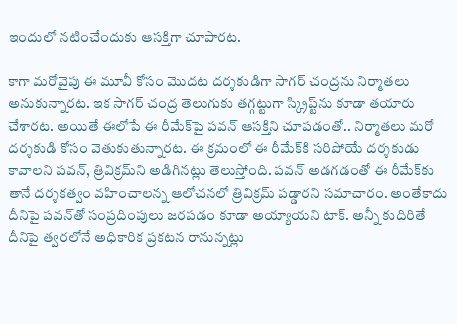ఇందులో నటించేందుకు ఆసక్తిగా చూపారట.

కాగా మరోవైపు ఈ మూవీ కోసం మొదట దర్శకుడిగా సాగర్ చంద్రను నిర్మాతలు అనుకున్నారట. ఇక సాగర్ చంద్ర తెలుగుకు తగ్గట్టుగా స్క్రిప్ట్‌ను కూడా తయారు చేశారట. అయితే ఈలోపే ఈ రీమేక్‌పై పవన్‌ ఆసక్తిని చూపడంతో.. నిర్మాతలు మరో దర్శకుడి కోసం వెతుకుతున్నారట. ఈ క్రమంలో ఈ రీమేక్‌కి సరిపోయే దర్శకుడు కావాలని పవన్‌, త్రివిక్రమ్‌ని అడిగినట్లు తెలుస్తోంది. పవన్ అడగడంతో ఈ రీమేక్‌కు తానే దర్శకత్వం వహించాలన్న ఆలోచనలో త్రివిక్రమ్‌ పడ్డారని సమాచారం. అంతేకాదు దీనిపై పవన్‌తో సంప్రదింపులు జరపడం కూడా అయ్యాయని టాక్‌. అన్నీ కుదిరితే దీనిపై త్వరలోనే అధికారిక ప్రకటన రానున్నట్లు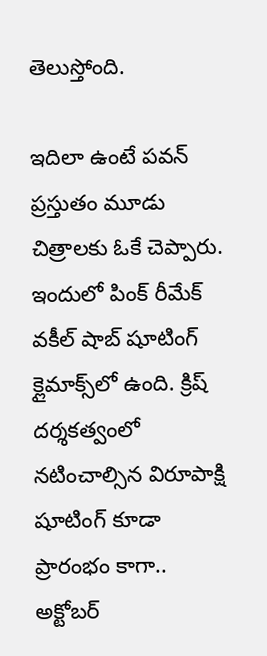తెలుస్తోంది.

ఇదిలా ఉంటే పవన్ ప్రస్తుతం మూడు చిత్రాలకు ఓకే చెప్పారు. ఇందులో పింక్ రీమేక్‌ వకీల్ షాబ్‌ షూటింగ్‌ క్లైమాక్స్‌లో ఉంది. క్రిష్ దర్శకత్వంలో నటించాల్సిన విరూపాక్షి షూటింగ్‌ కూడా ప్రారంభం కాగా.. అక్టోబర్‌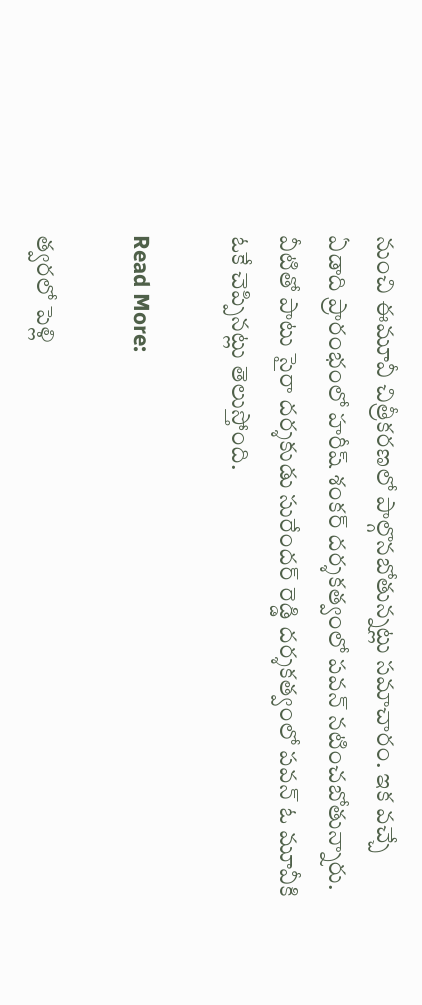నుంచి ఈమూవీ చిత్రీకరణలో పాల్గొనబోతున్నట్లు సమాచారం. ఇక వచ్చే ఏడాది ప్రారంభంలో హరీష్ శంకర్ దర్శకత్వంలో పవన్ నటించబోతున్నారు. వీటితో పాటు సైరా దర్శకుడు సురేందర్ రెడ్డి దర్శకత్వంలో పవన్ ఓ మూవీకి ఓకే చెప్పినట్లు తెలుస్తోంది.

Read More:

త్వరలో పెళ్లి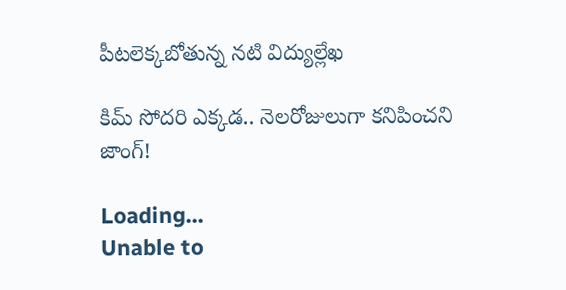పీటలెక్కబోతున్న నటి విద్యుల్లేఖ

కిమ్ సోదరి ఎక్కడ.. నెలరోజులుగా కనిపించని జాంగ్!

Loading...
Unable to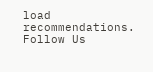load recommendations.
Follow Us